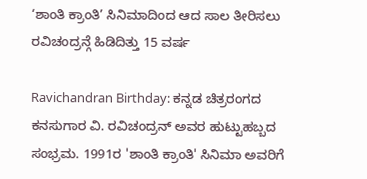‘ಶಾಂತಿ ಕ್ರಾಂತಿ’ ಸಿನಿಮಾದಿಂದ ಆದ ಸಾಲ ತೀರಿಸಲು ರವಿಚಂದ್ರನ್ಗೆ ಹಿಡಿದಿತ್ತು 15 ವರ್ಷ

Ravichandran Birthday: ಕನ್ನಡ ಚಿತ್ರರಂಗದ ಕನಸುಗಾರ ವಿ. ರವಿಚಂದ್ರನ್ ಅವರ ಹುಟ್ಟುಹಬ್ಬದ ಸಂಭ್ರಮ. 1991ರ 'ಶಾಂತಿ ಕ್ರಾಂತಿ' ಸಿನಿಮಾ ಅವರಿಗೆ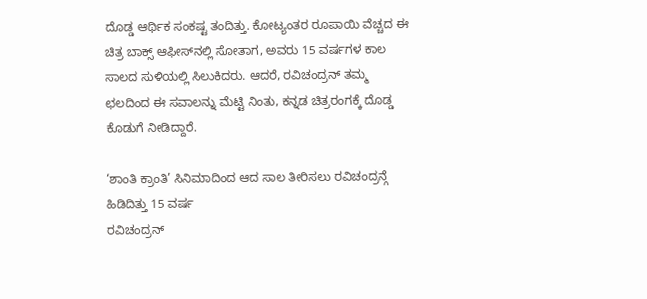ದೊಡ್ಡ ಆರ್ಥಿಕ ಸಂಕಷ್ಟ ತಂದಿತ್ತು. ಕೋಟ್ಯಂತರ ರೂಪಾಯಿ ವೆಚ್ಚದ ಈ ಚಿತ್ರ ಬಾಕ್ಸ್ ಆಫೀಸ್‌ನಲ್ಲಿ ಸೋತಾಗ, ಅವರು 15 ವರ್ಷಗಳ ಕಾಲ ಸಾಲದ ಸುಳಿಯಲ್ಲಿ ಸಿಲುಕಿದರು. ಆದರೆ, ರವಿಚಂದ್ರನ್ ತಮ್ಮ ಛಲದಿಂದ ಈ ಸವಾಲನ್ನು ಮೆಟ್ಟಿ ನಿಂತು, ಕನ್ನಡ ಚಿತ್ರರಂಗಕ್ಕೆ ದೊಡ್ಡ ಕೊಡುಗೆ ನೀಡಿದ್ದಾರೆ.

‘ಶಾಂತಿ ಕ್ರಾಂತಿ’ ಸಿನಿಮಾದಿಂದ ಆದ ಸಾಲ ತೀರಿಸಲು ರವಿಚಂದ್ರನ್ಗೆ ಹಿಡಿದಿತ್ತು 15 ವರ್ಷ
ರವಿಚಂದ್ರನ್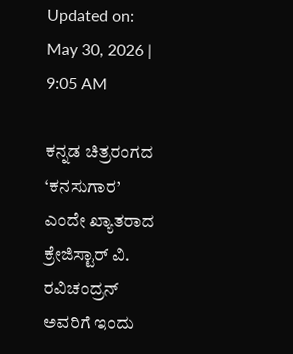Updated on: May 30, 2026 | 9:05 AM

ಕನ್ನಡ ಚಿತ್ರರಂಗದ ‘ಕನಸುಗಾರ’ ಎಂದೇ ಖ್ಯಾತರಾದ ಕ್ರೇಜಿಸ್ಟಾರ್ ವಿ. ರವಿಚಂದ್ರನ್ ಅವರಿಗೆ ಇಂದು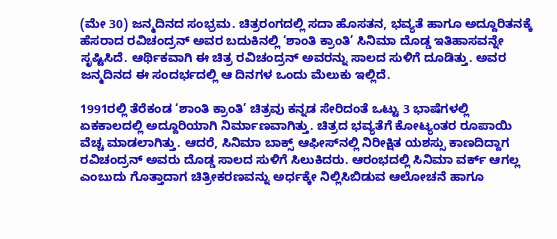(ಮೇ 30) ಜನ್ಮದಿನದ ಸಂಭ್ರಮ. ಚಿತ್ರರಂಗದಲ್ಲಿ ಸದಾ ಹೊಸತನ, ಭವ್ಯತೆ ಹಾಗೂ ಅದ್ದೂರಿತನಕ್ಕೆ ಹೆಸರಾದ ರವಿಚಂದ್ರನ್ ಅವರ ಬದುಕಿನಲ್ಲಿ ‘ಶಾಂತಿ ಕ್ರಾಂತಿ’ ಸಿನಿಮಾ ದೊಡ್ಡ ಇತಿಹಾಸವನ್ನೇ ಸೃಷ್ಟಿಸಿದೆ. ಆರ್ಥಿಕವಾಗಿ ಈ ಚಿತ್ರ ರವಿಚಂದ್ರನ್ ಅವರನ್ನು ಸಾಲದ ಸುಳಿಗೆ ದೂಡಿತ್ತು. ಅವರ ಜನ್ಮದಿನದ ಈ ಸಂದರ್ಭದಲ್ಲಿ ಆ ದಿನಗಳ ಒಂದು ಮೆಲುಕು ಇಲ್ಲಿದೆ.

1991ರಲ್ಲಿ ತೆರೆಕಂಡ ‘ಶಾಂತಿ ಕ್ರಾಂತಿ’ ಚಿತ್ರವು ಕನ್ನಡ ಸೇರಿದಂತೆ ಒಟ್ಟು 3 ಭಾಷೆಗಳಲ್ಲಿ ಏಕಕಾಲದಲ್ಲಿ ಅದ್ದೂರಿಯಾಗಿ ನಿರ್ಮಾಣವಾಗಿತ್ತು. ಚಿತ್ರದ ಭವ್ಯತೆಗೆ ಕೋಟ್ಯಂತರ ರೂಪಾಯಿ ವೆಚ್ಚ ಮಾಡಲಾಗಿತ್ತು. ಆದರೆ, ಸಿನಿಮಾ ಬಾಕ್ಸ್ ಆಫೀಸ್‌ನಲ್ಲಿ ನಿರೀಕ್ಷಿತ ಯಶಸ್ಸು ಕಾಣದಿದ್ದಾಗ ರವಿಚಂದ್ರನ್ ಅವರು ದೊಡ್ಡ ಸಾಲದ ಸುಳಿಗೆ ಸಿಲುಕಿದರು. ಆರಂಭದಲ್ಲಿ ಸಿನಿಮಾ ವರ್ಕ್ ಆಗಲ್ಲ ಎಂಬುದು ಗೊತ್ತಾದಾಗ ಚಿತ್ರೀಕರಣವನ್ನು ಅರ್ಧಕ್ಕೇ ನಿಲ್ಲಿಸಿಬಿಡುವ ಆಲೋಚನೆ ಹಾಗೂ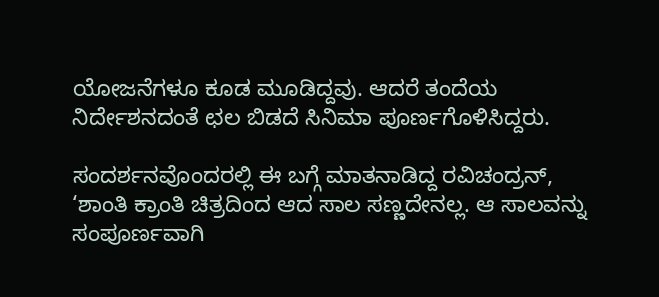ಯೋಜನೆಗಳೂ ಕೂಡ ಮೂಡಿದ್ದವು. ಆದರೆ ತಂದೆಯ ನಿರ್ದೇಶನದಂತೆ ಛಲ ಬಿಡದೆ ಸಿನಿಮಾ ಪೂರ್ಣಗೊಳಿಸಿದ್ದರು.

ಸಂದರ್ಶನವೊಂದರಲ್ಲಿ ಈ ಬಗ್ಗೆ ಮಾತನಾಡಿದ್ದ ರವಿಚಂದ್ರನ್, ‘ಶಾಂತಿ ಕ್ರಾಂತಿ ಚಿತ್ರದಿಂದ ಆದ ಸಾಲ ಸಣ್ಣದೇನಲ್ಲ. ಆ ಸಾಲವನ್ನು ಸಂಪೂರ್ಣವಾಗಿ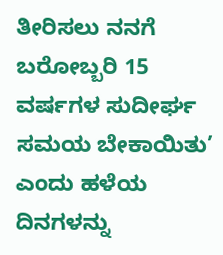ತೀರಿಸಲು ನನಗೆ ಬರೋಬ್ಬರಿ 15 ವರ್ಷಗಳ ಸುದೀರ್ಘ ಸಮಯ ಬೇಕಾಯಿತು’ ಎಂದು ಹಳೆಯ ದಿನಗಳನ್ನು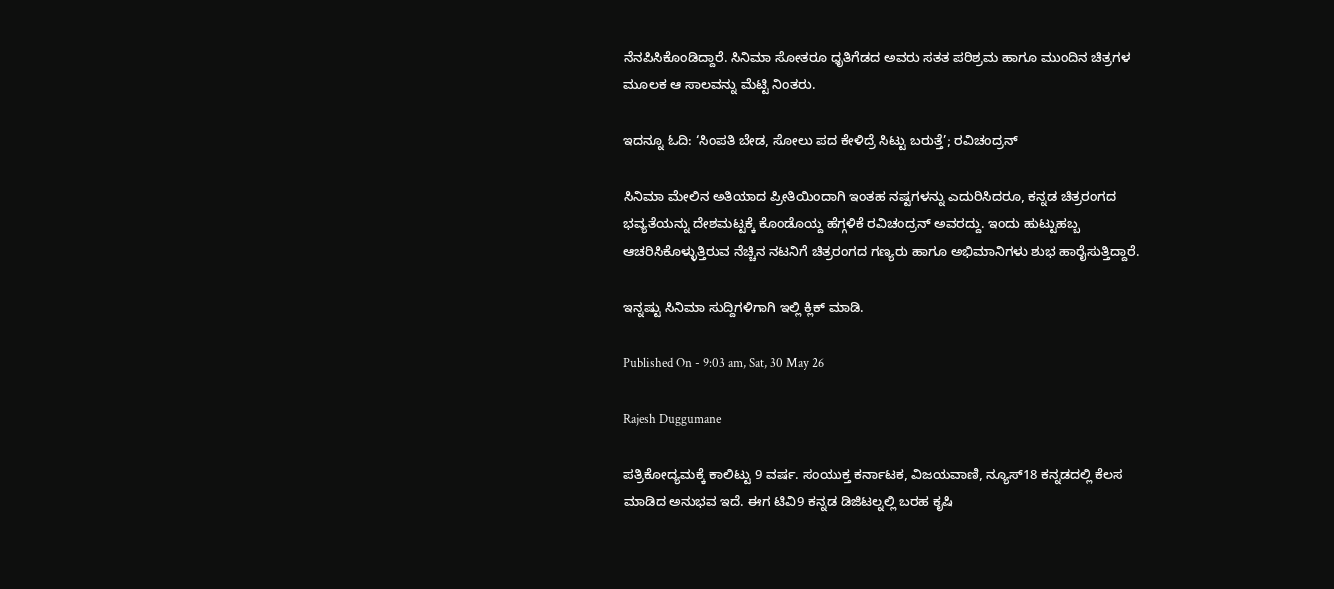ನೆನಪಿಸಿಕೊಂಡಿದ್ದಾರೆ. ಸಿನಿಮಾ ಸೋತರೂ ಧೃತಿಗೆಡದ ಅವರು ಸತತ ಪರಿಶ್ರಮ ಹಾಗೂ ಮುಂದಿನ ಚಿತ್ರಗಳ ಮೂಲಕ ಆ ಸಾಲವನ್ನು ಮೆಟ್ಟಿ ನಿಂತರು.

ಇದನ್ನೂ ಓದಿ: ‘ಸಿಂಪತಿ ಬೇಡ, ಸೋಲು ಪದ ಕೇಳಿದ್ರೆ ಸಿಟ್ಟು ಬರುತ್ತೆ’; ರವಿಚಂದ್ರನ್

ಸಿನಿಮಾ ಮೇಲಿನ ಅತಿಯಾದ ಪ್ರೀತಿಯಿಂದಾಗಿ ಇಂತಹ ನಷ್ಟಗಳನ್ನು ಎದುರಿಸಿದರೂ, ಕನ್ನಡ ಚಿತ್ರರಂಗದ ಭವ್ಯತೆಯನ್ನು ದೇಶಮಟ್ಟಕ್ಕೆ ಕೊಂಡೊಯ್ದ ಹೆಗ್ಗಳಿಕೆ ರವಿಚಂದ್ರನ್ ಅವರದ್ದು. ಇಂದು ಹುಟ್ಟುಹಬ್ಬ ಆಚರಿಸಿಕೊಳ್ಳುತ್ತಿರುವ ನೆಚ್ಚಿನ ನಟನಿಗೆ ಚಿತ್ರರಂಗದ ಗಣ್ಯರು ಹಾಗೂ ಅಭಿಮಾನಿಗಳು ಶುಭ ಹಾರೈಸುತ್ತಿದ್ದಾರೆ.

ಇನ್ನಷ್ಟು ಸಿನಿಮಾ ಸುದ್ದಿಗಳಿಗಾಗಿ ಇಲ್ಲಿ ಕ್ಲಿಕ್ ಮಾಡಿ.

Published On - 9:03 am, Sat, 30 May 26

Rajesh Duggumane

ಪತ್ರಿಕೋದ್ಯಮಕ್ಕೆ ಕಾಲಿಟ್ಟು 9 ವರ್ಷ. ಸಂಯುಕ್ತ ಕರ್ನಾಟಕ, ವಿಜಯವಾಣಿ, ನ್ಯೂಸ್18 ಕನ್ನಡದಲ್ಲಿ ಕೆಲಸ ಮಾಡಿದ ಅನುಭವ ಇದೆ. ಈಗ ಟಿವಿ9 ಕನ್ನಡ ಡಿಜಿಟಲ್ನಲ್ಲಿ ಬರಹ ಕೃಷಿ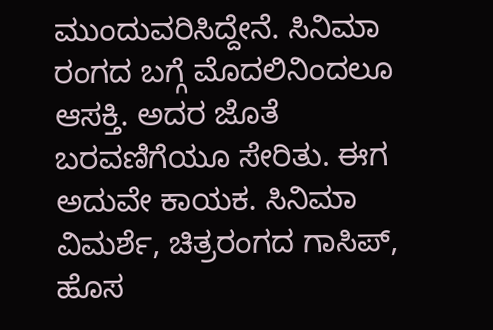ಮುಂದುವರಿಸಿದ್ದೇನೆ. ಸಿನಿಮಾ ರಂಗದ ಬಗ್ಗೆ ಮೊದಲಿನಿಂದಲೂ ಆಸಕ್ತಿ. ಅದರ ಜೊತೆ ಬರವಣಿಗೆಯೂ ಸೇರಿತು. ಈಗ ಅದುವೇ ಕಾಯಕ. ಸಿನಿಮಾ ವಿಮರ್ಶೆ, ಚಿತ್ರರಂಗದ ಗಾಸಿಪ್, ಹೊಸ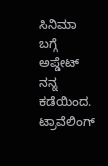ಸಿನಿಮಾ ಬಗ್ಗೆ ಅಪ್ಡೇಟ್ ನನ್ನ ಕಡೆಯಿಂದ. ಟ್ರಾವೆಲಿಂಗ್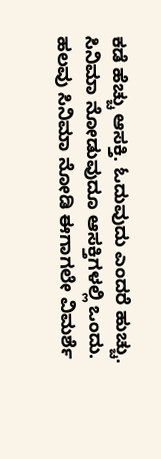ಕಡೆ ಹೆಚ್ಚು ಆಸಕ್ತಿ. ಓದುವುದು ಎಂದರೆ ಹುಚ್ಚು. ಸಿನಿಮಾ ನೋಡುವುದೂ ಆಸಕ್ತಿಗಳಲ್ಲಿ ಒಂದು. ಹಲವು ಸಿನಿಮಾ ನೋಡಿ ಈಗಾಗಲೇ ವಿಮರ್ಶೆ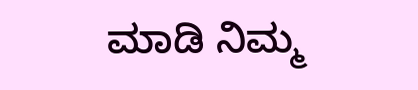ಮಾಡಿ ನಿಮ್ಮ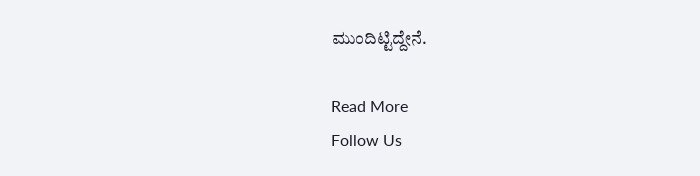ಮುಂದಿಟ್ಟಿದ್ದೇನೆ.

Read More
Follow Us